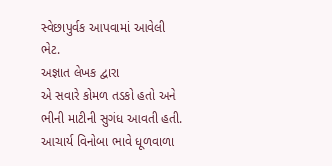સ્વેછાપુર્વક આપવામાં આવેલી ભેટ.
અજ્ઞાત લેખક દ્વારા
એ સવારે કોમળ તડકો હતો અને ભીની માટીની સુગંધ આવતી હતી. આચાર્ય વિનોબા ભાવે ધૂળવાળા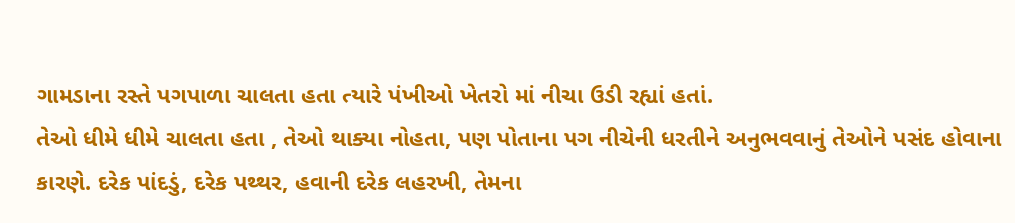ગામડાના રસ્તે પગપાળા ચાલતા હતા ત્યારે પંખીઓ ખેતરો માં નીચા ઉડી રહ્યાં હતાં.
તેઓ ધીમે ધીમે ચાલતા હતા , તેઓ થાક્યા નોહતા, પણ પોતાના પગ નીચેની ધરતીને અનુભવવાનું તેઓને પસંદ હોવાના કારણે. દરેક પાંદડું, દરેક પથ્થર, હવાની દરેક લહરખી, તેમના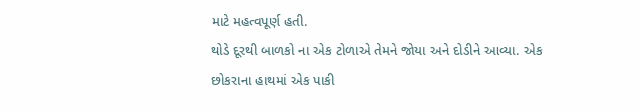માટે મહત્વપૂર્ણ હતી.
થોડે દૂરથી બાળકો ના એક ટોળાએ તેમને જોયા અને દોડીને આવ્યા. એક છોકરાના હાથમાં એક પાકી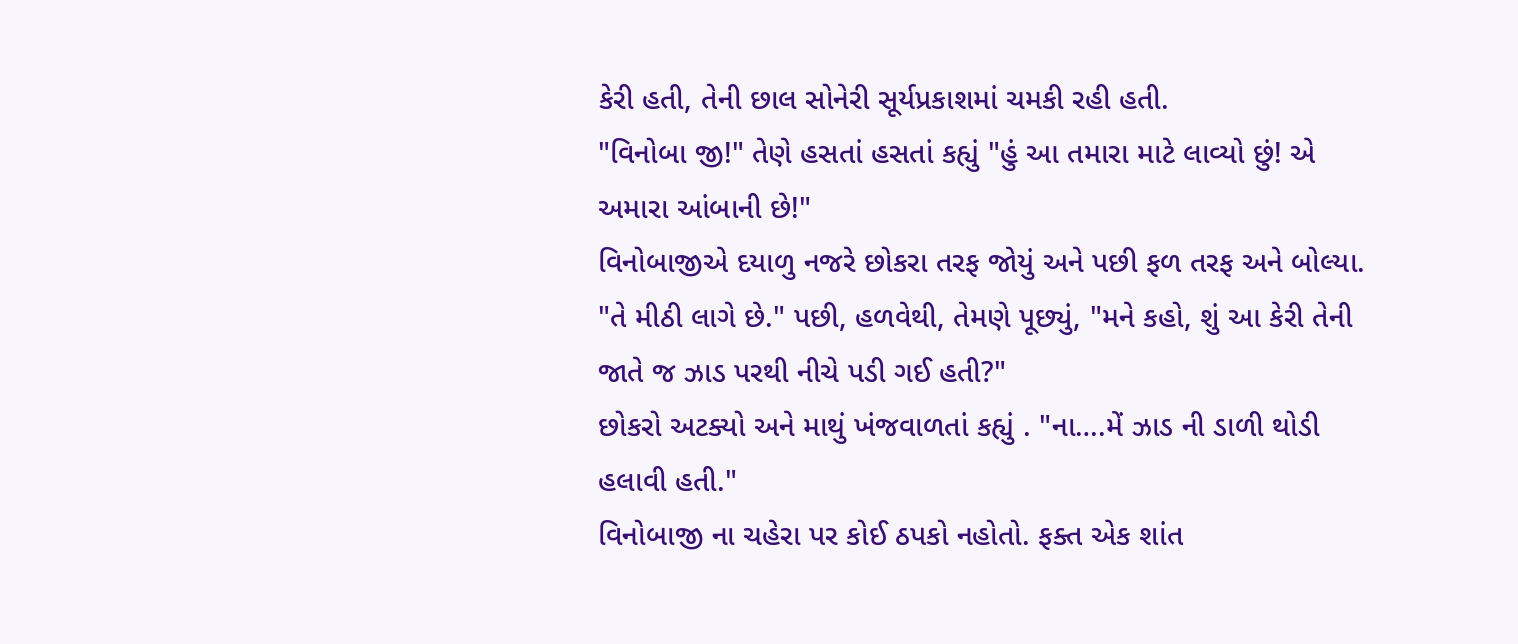કેરી હતી, તેની છાલ સોનેરી સૂર્યપ્રકાશમાં ચમકી રહી હતી.
"વિનોબા જી!" તેણે હસતાં હસતાં કહ્યું "હું આ તમારા માટે લાવ્યો છું! એ અમારા આંબાની છે!"
વિનોબાજીએ દયાળુ નજરે છોકરા તરફ જોયું અને પછી ફળ તરફ અને બોલ્યા. "તે મીઠી લાગે છે." પછી, હળવેથી, તેમણે પૂછ્યું, "મને કહો, શું આ કેરી તેની જાતે જ ઝાડ પરથી નીચે પડી ગઈ હતી?"
છોકરો અટક્યો અને માથું ખંજવાળતાં કહ્યું . "ના….મેં ઝાડ ની ડાળી થોડી હલાવી હતી."
વિનોબાજી ના ચહેરા પર કોઈ ઠપકો નહોતો. ફક્ત એક શાંત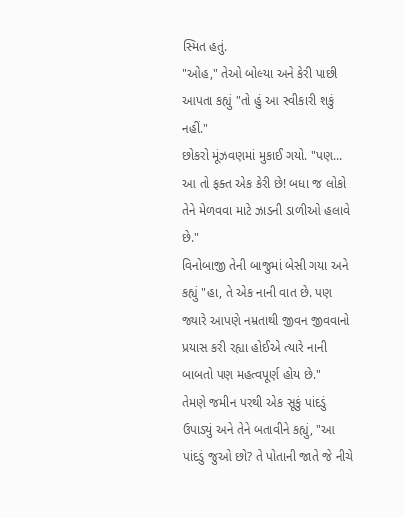સ્મિત હતું.
"ઓહ," તેઓ બોલ્યા અને કેરી પાછી આપતા કહ્યું "તો હું આ સ્વીકારી શકું નહીં."
છોકરો મૂંઝવણમાં મુકાઈ ગયો. "પણ... આ તો ફક્ત એક કેરી છે! બધા જ લોકો તેને મેળવવા માટે ઝાડની ડાળીઓ હલાવે છે."
વિનોબાજી તેની બાજુમાં બેસી ગયા અને કહ્યું "હા, તે એક નાની વાત છે. પણ જ્યારે આપણે નમ્રતાથી જીવન જીવવાનો પ્રયાસ કરી રહ્યા હોઈએ ત્યારે નાની બાબતો પણ મહત્વપૂર્ણ હોય છે."
તેમણે જમીન પરથી એક સૂકું પાંદડું ઉપાડ્યું અને તેને બતાવીને કહ્યું, "આ પાંદડું જુઓ છો? તે પોતાની જાતે જે નીચે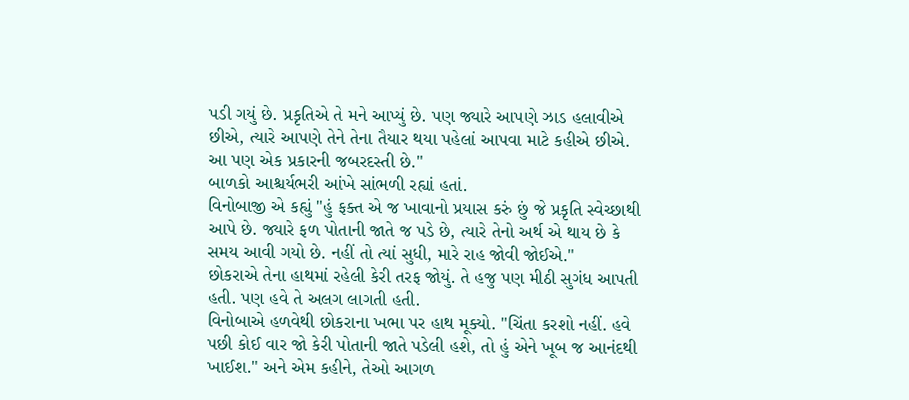પડી ગયું છે. પ્રકૃતિએ તે મને આપ્યું છે. પણ જ્યારે આપણે ઝાડ હલાવીએ છીએ, ત્યારે આપણે તેને તેના તૈયાર થયા પહેલાં આપવા માટે કહીએ છીએ. આ પણ એક પ્રકારની જબરદસ્તી છે."
બાળકો આશ્ચર્યભરી આંખે સાંભળી રહ્યાં હતાં.
વિનોબાજી એ કહ્યું "હું ફક્ત એ જ ખાવાનો પ્રયાસ કરું છું જે પ્રકૃતિ સ્વેચ્છાથી આપે છે. જ્યારે ફળ પોતાની જાતે જ પડે છે, ત્યારે તેનો અર્થ એ થાય છે કે સમય આવી ગયો છે. નહીં તો ત્યાં સુધી, મારે રાહ જોવી જોઈએ."
છોકરાએ તેના હાથમાં રહેલી કેરી તરફ જોયું. તે હજુ પણ મીઠી સુગંધ આપતી હતી. પણ હવે તે અલગ લાગતી હતી.
વિનોબાએ હળવેથી છોકરાના ખભા પર હાથ મૂક્યો. "ચિંતા કરશો નહીં. હવે પછી કોઈ વાર જો કેરી પોતાની જાતે પડેલી હશે, તો હું એને ખૂબ જ આનંદથી ખાઈશ." અને એમ કહીને, તેઓ આગળ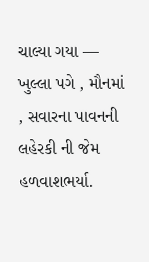ચાલ્યા ગયા — ખુલ્લા પગે , મૌનમાં , સવારના પાવનની લહેરકી ની જેમ હળવાશભર્યા.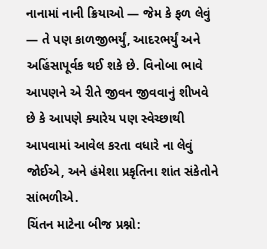નાનામાં નાની ક્રિયાઓ — જેમ કે ફળ લેવું — તે પણ કાળજીભર્યું, આદરભર્યું અને અહિંસાપૂર્વક થઈ શકે છે. વિનોબા ભાવે આપણને એ રીતે જીવન જીવવાનું શીખવે છે કે આપણે ક્યારેય પણ સ્વેચ્છાથી આપવામાં આવેલ કરતા વધારે ના લેવું જોઈએ, અને હંમેશા પ્રકૃતિના શાંત સંકેતોને સાંભળીએ.
ચિંતન માટેના બીજ પ્રશ્નો: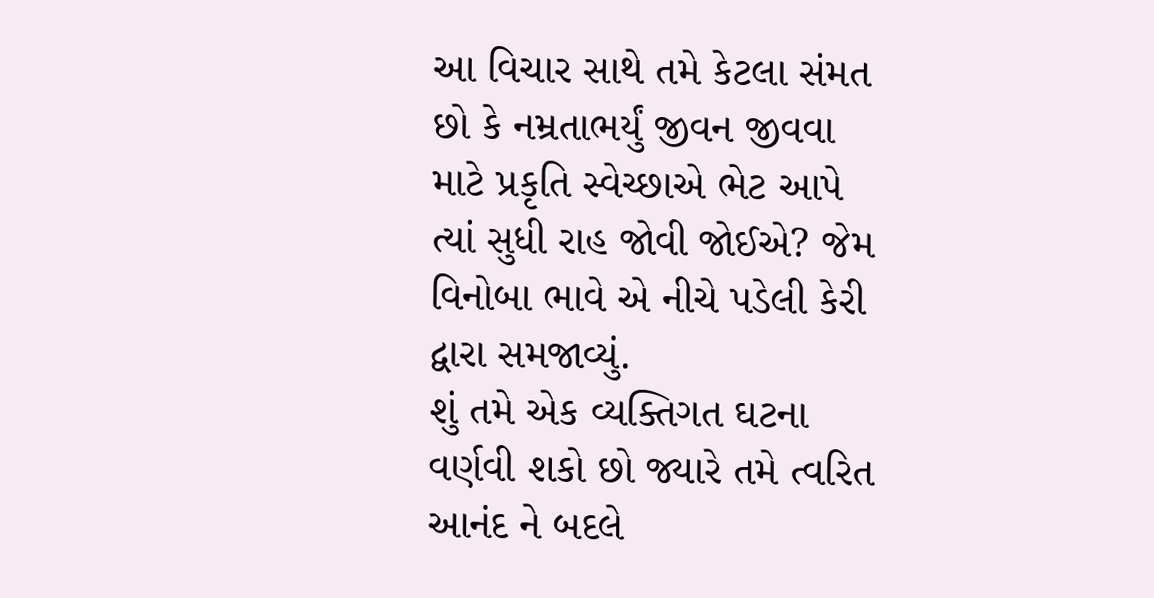આ વિચાર સાથે તમે કેટલા સંમત છો કે નમ્રતાભર્યું જીવન જીવવા માટે પ્રકૃતિ સ્વેચ્છાએ ભેટ આપે ત્યાં સુધી રાહ જોવી જોઈએ? જેમ વિનોબા ભાવે એ નીચે પડેલી કેરી દ્વારા સમજાવ્યું.
શું તમે એક વ્યક્તિગત ઘટના વર્ણવી શકો છો જ્યારે તમે ત્વરિત આનંદ ને બદલે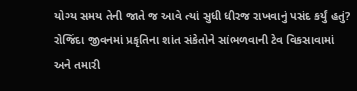યોગ્ય સમય તેની જાતે જ આવે ત્યાં સુધી ધીરજ રાખવાનું પસંદ કર્યું હતું?
રોજિંદા જીવનમાં પ્રકૃતિના શાંત સંકેતોને સાંભળવાની ટેવ વિકસાવામાં અને તમારી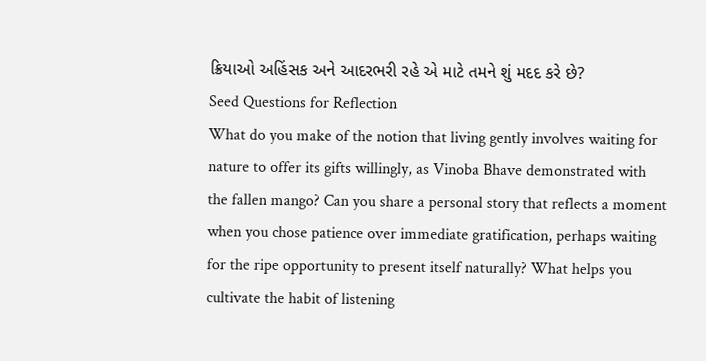ક્રિયાઓ અહિંસક અને આદરભરી રહે એ માટે તમને શું મદદ કરે છે?
Seed Questions for Reflection
What do you make of the notion that living gently involves waiting for nature to offer its gifts willingly, as Vinoba Bhave demonstrated with the fallen mango? Can you share a personal story that reflects a moment when you chose patience over immediate gratification, perhaps waiting for the ripe opportunity to present itself naturally? What helps you cultivate the habit of listening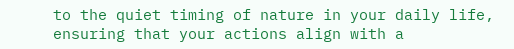to the quiet timing of nature in your daily life, ensuring that your actions align with a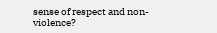sense of respect and non-violence?